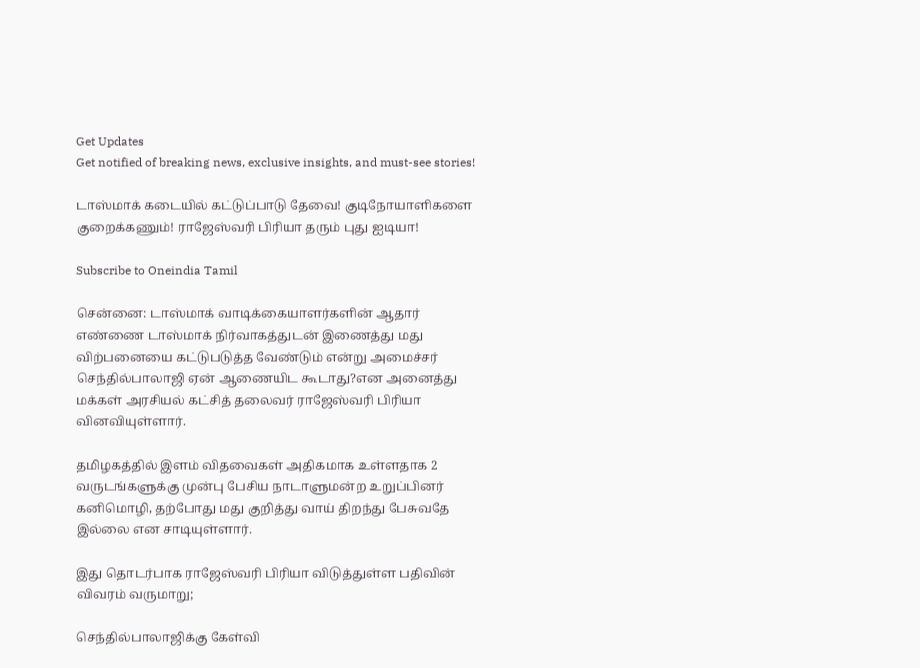Get Updates
Get notified of breaking news, exclusive insights, and must-see stories!

டாஸ்மாக் கடையில் கட்டுப்பாடு தேவை! குடிநோயாளிகளை குறைக்கணும்! ராஜேஸ்வரி பிரியா தரும் புது ஐடியா!

Subscribe to Oneindia Tamil

சென்னை: டாஸ்மாக் வாடிக்கையாளர்களின் ஆதார் எண்ணை டாஸ்மாக் நிர்வாகத்துடன் இணைத்து மது விற்பனையை கட்டுபடுத்த வேண்டும் என்று அமைச்சர் செந்தில்பாலாஜி ஏன் ஆணையிட கூடாது?என அனைத்து மக்கள் அரசியல் கட்சித் தலைவர் ராஜேஸ்வரி பிரியா வினவியுள்ளார்.

தமிழகத்தில் இளம் விதவைகள் அதிகமாக உள்ளதாக 2 வருடங்களுக்கு முன்பு பேசிய நாடாளுமன்ற உறுப்பினர் கனிமொழி, தற்போது மது குறித்து வாய் திறந்து பேசுவதே இல்லை என சாடியுள்ளார்.

இது தொடர்பாக ராஜேஸ்வரி பிரியா விடுத்துள்ள பதிவின் விவரம் வருமாறு;

செந்தில்பாலாஜிக்கு கேள்வி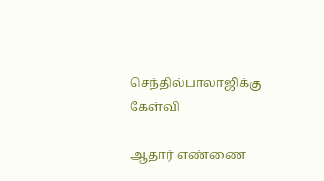செந்தில்பாலாஜிக்கு கேள்வி

ஆதார் எண்ணை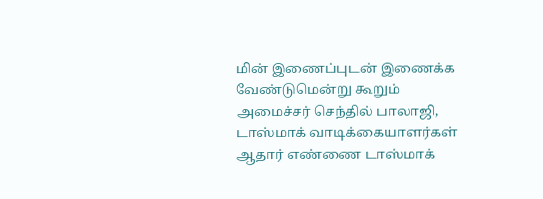மின் இணைப்புடன் இணைக்க வேண்டுமென்று கூறும் அமைச்சர் செந்தில் பாலாஜி, டாஸ்மாக் வாடிக்கையாளர்கள் ஆதார் எண்ணை டாஸ்மாக்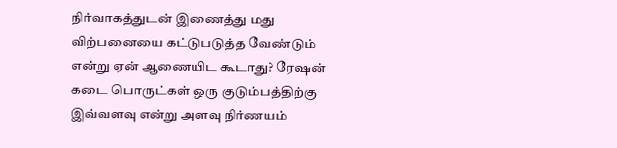நிர்வாகத்துடன் இணைத்து மது விற்பனையை கட்டுபடுத்த வேண்டும் என்று ஏன் ஆணையிட கூடாது? ரேஷன் கடை பொருட்கள் ஒரு குடும்பத்திற்கு இவ்வளவு என்று அளவு நிர்ணயம்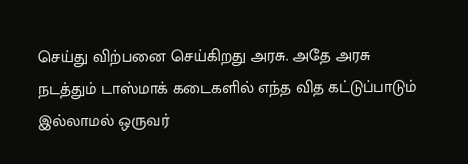செய்து விற்பனை செய்கிறது அரசு. அதே அரசு நடத்தும் டாஸ்மாக் கடைகளில் எந்த வித கட்டுப்பாடும் இல்லாமல் ஒருவர்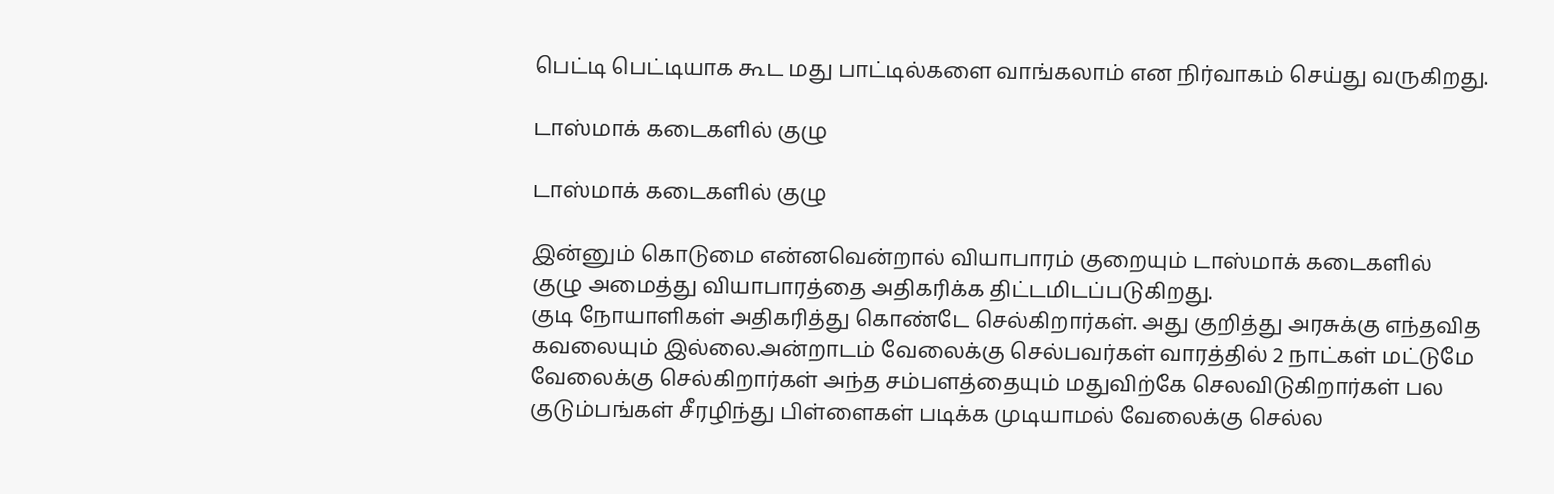பெட்டி பெட்டியாக கூட மது பாட்டில்களை வாங்கலாம் என நிர்வாகம் செய்து வருகிறது.

டாஸ்மாக் கடைகளில் குழு

டாஸ்மாக் கடைகளில் குழு

இன்னும் கொடுமை என்னவென்றால் வியாபாரம் குறையும் டாஸ்மாக் கடைகளில் குழு அமைத்து வியாபாரத்தை அதிகரிக்க திட்டமிடப்படுகிறது.
குடி நோயாளிகள் அதிகரித்து கொண்டே செல்கிறார்கள். அது குறித்து அரசுக்கு எந்தவித கவலையும் இல்லை.அன்றாடம் வேலைக்கு செல்பவர்கள் வாரத்தில் 2 நாட்கள் மட்டுமே வேலைக்கு செல்கிறார்கள் அந்த சம்பளத்தையும் மதுவிற்கே செலவிடுகிறார்கள் பல குடும்பங்கள் சீரழிந்து பிள்ளைகள் படிக்க முடியாமல் வேலைக்கு செல்ல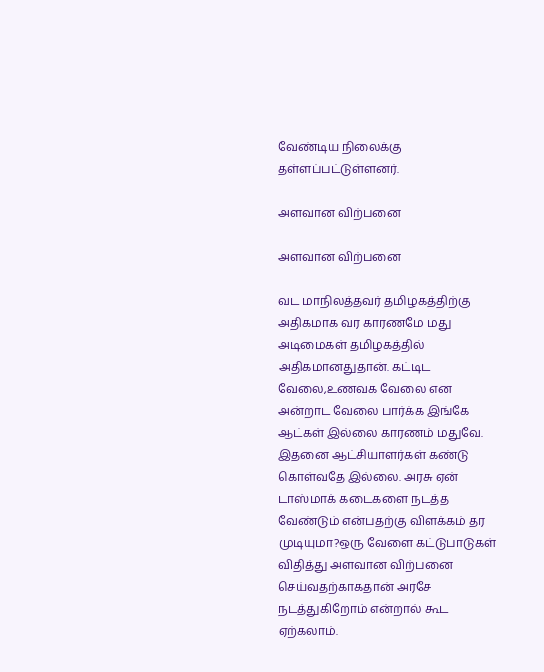வேண்டிய நிலைக்கு தள்ளப்பட்டுள்ளனர்.

அளவான விற்பனை

அளவான விற்பனை

வட மாநிலத்தவர் தமிழகத்திற்கு அதிகமாக வர காரணமே மது அடிமைகள் தமிழகத்தில் அதிகமானதுதான். கட்டிட வேலை,உணவக வேலை என அன்றாட வேலை பார்க்க இங்கே ஆட்கள் இல்லை காரணம் மதுவே. இதனை ஆட்சியாளர்கள் கண்டு கொள்வதே இல்லை. அரசு ஏன் டாஸ்மாக் கடைகளை நடத்த வேண்டும் என்பதற்கு விளக்கம் தர முடியுமா?ஒரு வேளை கட்டுபாடுகள் விதித்து அளவான விற்பனை செய்வதற்காகதான் அரசே நடத்துகிறோம் என்றால் கூட ஏற்கலாம்.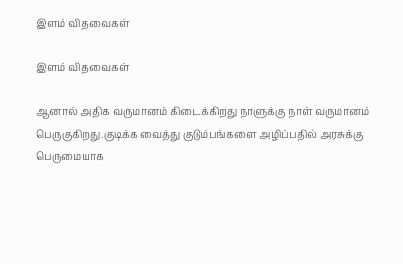இளம் விதவைகள்

இளம் விதவைகள்

ஆனால் அதிக வருமானம் கிடைக்கிறது நாளுக்கு நாள் வருமானம் பெருகுகிறது.குடிக்க வைத்து குடும்பங்களை அழிப்பதில் அரசுக்கு பெருமையாக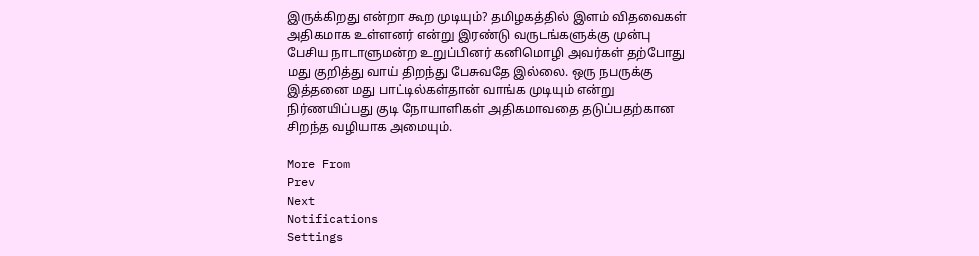இருக்கிறது என்றா கூற முடியும்? தமிழகத்தில் இளம் விதவைகள் அதிகமாக உள்ளனர் என்று இரண்டு வருடங்களுக்கு முன்பு பேசிய நாடாளுமன்ற உறுப்பினர் கனிமொழி அவர்கள் தற்போது மது குறித்து வாய் திறந்து பேசுவதே இல்லை. ஒரு நபருக்கு இத்தனை மது பாட்டில்கள்தான் வாங்க முடியும் என்று நிர்ணயிப்பது குடி நோயாளிகள் அதிகமாவதை தடுப்பதற்கான சிறந்த வழியாக அமையும்.

More From
Prev
Next
Notifications
Settings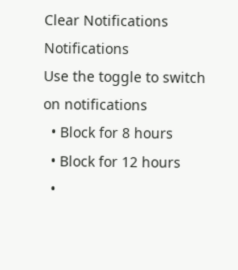Clear Notifications
Notifications
Use the toggle to switch on notifications
  • Block for 8 hours
  • Block for 12 hours
  •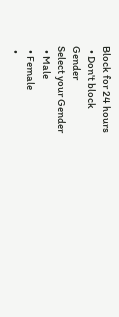Block for 24 hours
  • Don't block
Gender
Select your Gender
  • Male
  • Female
  •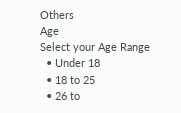Others
Age
Select your Age Range
  • Under 18
  • 18 to 25
  • 26 to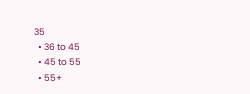35
  • 36 to 45
  • 45 to 55
  • 55+